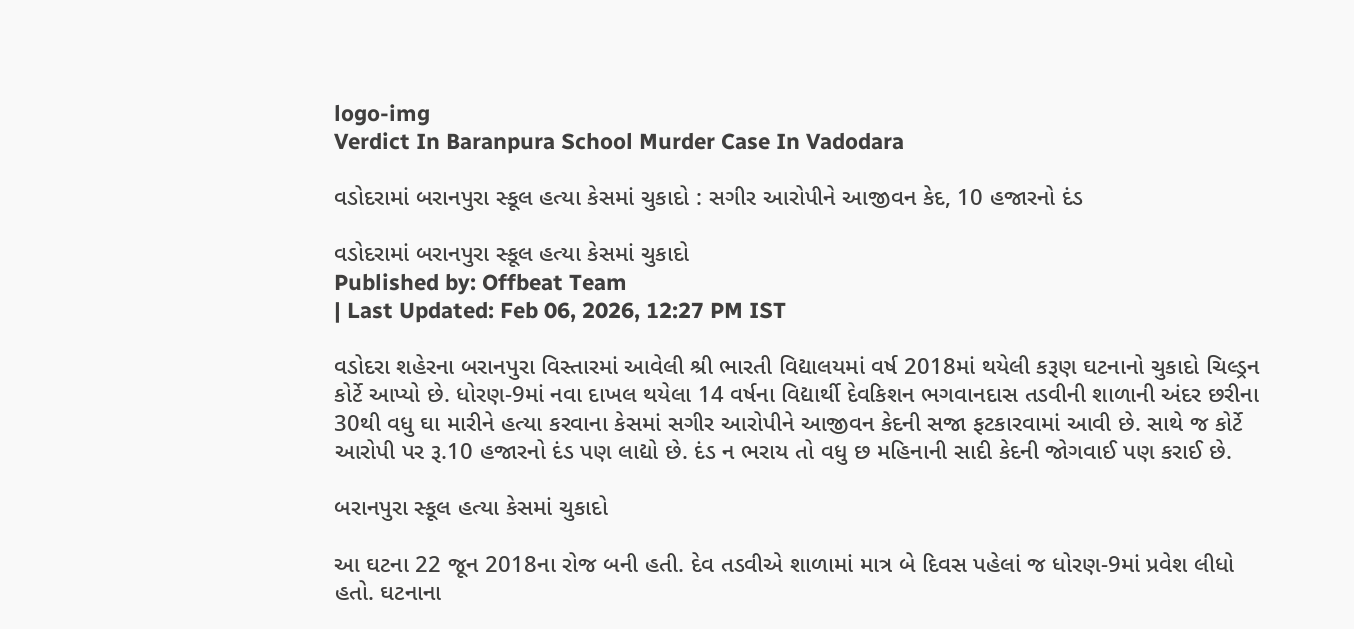logo-img
Verdict In Baranpura School Murder Case In Vadodara

વડોદરામાં બરાનપુરા સ્કૂલ હત્યા કેસમાં ચુકાદો : સગીર આરોપીને આજીવન કેદ, 10 હજારનો દંડ

વડોદરામાં બરાનપુરા સ્કૂલ હત્યા કેસમાં ચુકાદો
Published by: Offbeat Team
| Last Updated: Feb 06, 2026, 12:27 PM IST

વડોદરા શહેરના બરાનપુરા વિસ્તારમાં આવેલી શ્રી ભારતી વિદ્યાલયમાં વર્ષ 2018માં થયેલી કરૂણ ઘટનાનો ચુકાદો ચિલ્ડ્રન કોર્ટે આપ્યો છે. ધોરણ-9માં નવા દાખલ થયેલા 14 વર્ષના વિદ્યાર્થી દેવકિશન ભગવાનદાસ તડવીની શાળાની અંદર છરીના 30થી વધુ ઘા મારીને હત્યા કરવાના કેસમાં સગીર આરોપીને આજીવન કેદની સજા ફટકારવામાં આવી છે. સાથે જ કોર્ટે આરોપી પર રૂ.10 હજારનો દંડ પણ લાદ્યો છે. દંડ ન ભરાય તો વધુ છ મહિનાની સાદી કેદની જોગવાઈ પણ કરાઈ છે.

બરાનપુરા સ્કૂલ હત્યા કેસમાં ચુકાદો

આ ઘટના 22 જૂન 2018ના રોજ બની હતી. દેવ તડવીએ શાળામાં માત્ર બે દિવસ પહેલાં જ ધોરણ-9માં પ્રવેશ લીધો હતો. ઘટનાના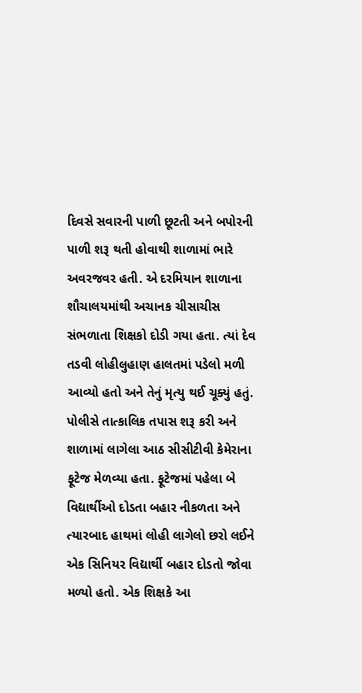દિવસે સવારની પાળી છૂટતી અને બપોરની પાળી શરૂ થતી હોવાથી શાળામાં ભારે અવરજવર હતી. એ દરમિયાન શાળાના શૌચાલયમાંથી અચાનક ચીસાચીસ સંભળાતા શિક્ષકો દોડી ગયા હતા. ત્યાં દેવ તડવી લોહીલુહાણ હાલતમાં પડેલો મળી આવ્યો હતો અને તેનું મૃત્યુ થઈ ચૂક્યું હતું. પોલીસે તાત્કાલિક તપાસ શરૂ કરી અને શાળામાં લાગેલા આઠ સીસીટીવી કેમેરાના ફૂટેજ મેળવ્યા હતા. ફૂટેજમાં પહેલા બે વિદ્યાર્થીઓ દોડતા બહાર નીકળતા અને ત્યારબાદ હાથમાં લોહી લાગેલો છરો લઈને એક સિનિયર વિદ્યાર્થી બહાર દોડતો જોવા મળ્યો હતો. એક શિક્ષકે આ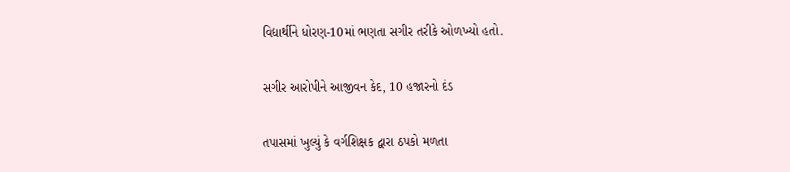વિદ્યાર્થીને ધોરણ-10માં ભણતા સગીર તરીકે ઓળખ્યો હતો.

સગીર આરોપીને આજીવન કેદ, 10 હજારનો દંડ

તપાસમાં ખુલ્યું કે વર્ગશિક્ષક દ્વારા ઠપકો મળતા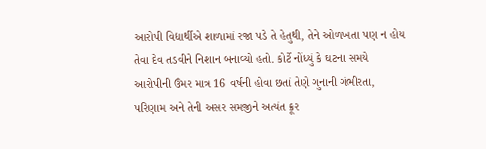આરોપી વિદ્યાર્થીએ શાળામાં રજા પડે તે હેતુથી, તેને ઓળખતા પણ ન હોય તેવા દેવ તડવીને નિશાન બનાવ્યો હતો. કોર્ટે નોંધ્યું કે ઘટના સમયે આરોપીની ઉંમર માત્ર 16 વર્ષની હોવા છતાં તેણે ગુનાની ગંભીરતા, પરિણામ અને તેની અસર સમજીને અત્યંત ક્રૂર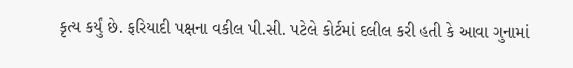કૃત્ય કર્યું છે. ફરિયાદી પક્ષના વકીલ પી.સી. પટેલે કોર્ટમાં દલીલ કરી હતી કે આવા ગુનામાં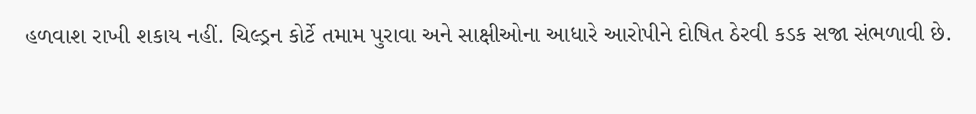હળવાશ રાખી શકાય નહીં. ચિલ્ડ્રન કોર્ટે તમામ પુરાવા અને સાક્ષીઓના આધારે આરોપીને દોષિત ઠેરવી કડક સજા સંભળાવી છે.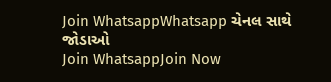Join WhatsappWhatsapp ચેનલ સાથે જોડાઓ
Join WhatsappJoin Now